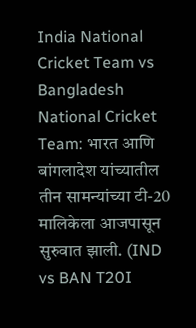India National Cricket Team vs Bangladesh National Cricket Team: भारत आणि बांगलादेश यांच्यातील तीन सामन्यांच्या टी-20 मालिकेला आजपासून सुरुवात झाली. (IND vs BAN T20I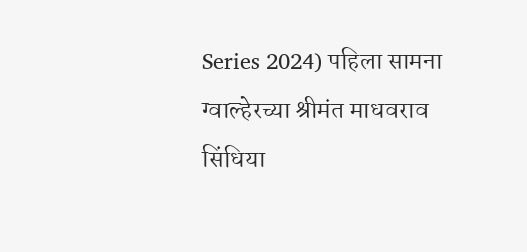Series 2024) पहिला सामना ग्वाल्हेरच्या श्रीमंत माधवराव सिंधिया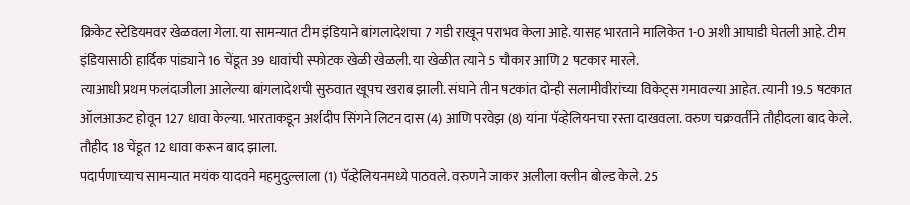क्रिकेट स्टेडियमवर खेळवला गेला. या सामन्यात टीम इंडियाने बांगलादेशचा 7 गडी राखून पराभव केला आहे. यासह भारताने मालिकेत 1-0 अशी आघाडी घेतली आहे. टीम इंडियासाठी हार्दिक पांड्याने 16 चेंडूत 39 धावांची स्फोटक खेळी खेळली. या खेळीत त्याने 5 चौकार आणि 2 षटकार मारले.
त्याआधी प्रथम फलंदाजीला आलेल्या बांगलादेशची सुरुवात खूपच खराब झाली. संघाने तीन षटकांत दोन्ही सलामीवीरांच्या विकेट्स गमावल्या आहेत. त्यानी 19.5 षटकात ऑलआऊट होवून 127 धावा केल्या. भारताकडून अर्शदीप सिंगने लिटन दास (4) आणि परवेझ (8) यांना पॅव्हेलियनचा रस्ता दाखवला. वरुण चक्रवर्तीने तौहीदला बाद केले. तौहीद 18 चेंडूत 12 धावा करून बाद झाला.
पदार्पणाच्याच सामन्यात मयंक यादवने महमुदुल्लाला (1) पॅव्हेलियनमध्ये पाठवले. वरुणने जाकर अलीला क्लीन बोल्ड केले. 25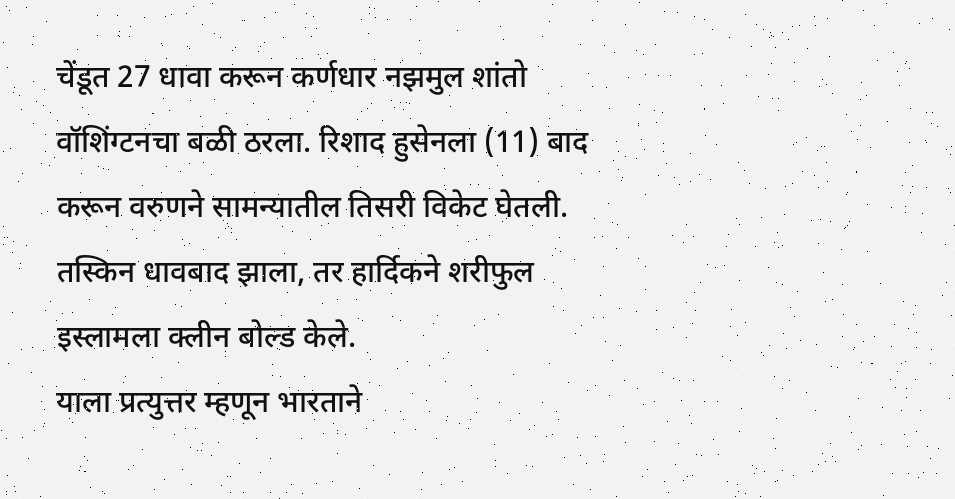चेंडूत 27 धावा करून कर्णधार नझमुल शांतो वॉशिंग्टनचा बळी ठरला. रिशाद हुसेनला (11) बाद करून वरुणने सामन्यातील तिसरी विकेट घेतली. तस्किन धावबाद झाला, तर हार्दिकने शरीफुल इस्लामला क्लीन बोल्ड केले.
याला प्रत्युत्तर म्हणून भारताने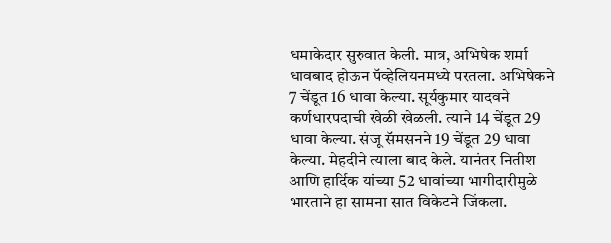धमाकेदार सुरुवात केली. मात्र, अभिषेक शर्मा धावबाद होऊन पॅव्हेलियनमध्ये परतला. अभिषेकने 7 चेंडूत 16 धावा केल्या. सूर्यकुमार यादवने कर्णधारपदाची खेळी खेळली. त्याने 14 चेंडूत 29 धावा केल्या. संजू सॅमसनने 19 चेंडूत 29 धावा केल्या. मेहदीने त्याला बाद केले. यानंतर नितीश आणि हार्दिक यांच्या 52 धावांच्या भागीदारीमुळे भारताने हा सामना सात विकेटने जिंकला.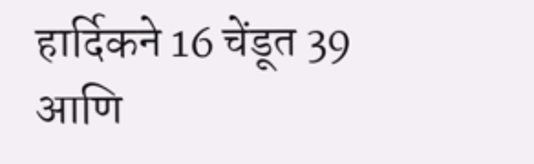हार्दिकने 16 चेंडूत 39 आणि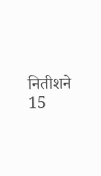नितीशने 15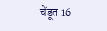चेंडूत 16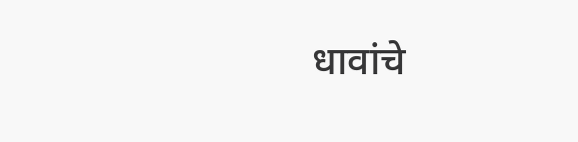धावांचे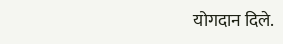योगदान दिले.